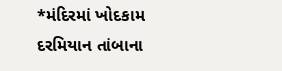*મંદિરમાં ખોદકામ દરમિયાન તાંબાના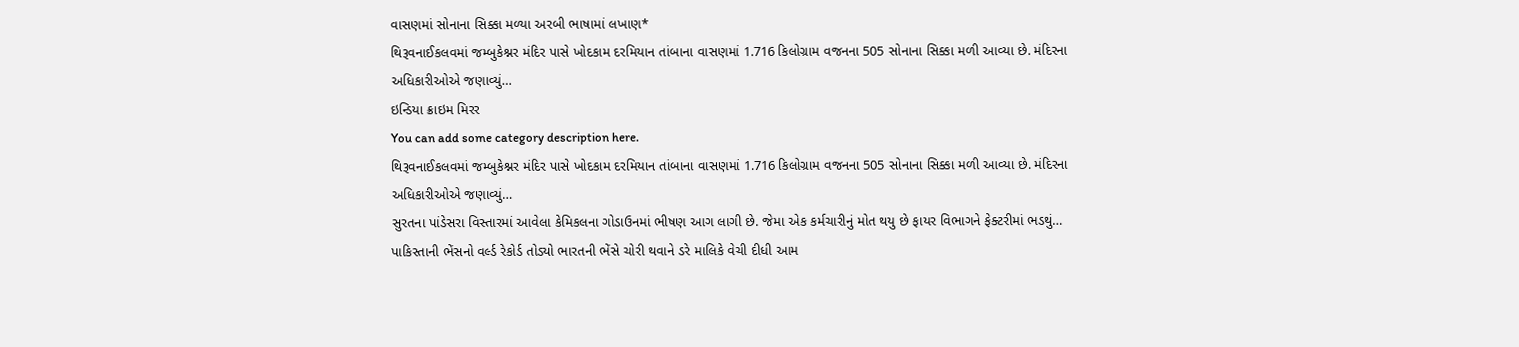વાસણમાં સોનાના સિક્કા મળ્યા અરબી ભાષામાં લખાણ*
થિરૂવનાઈકલવમાં જમ્બુકેશ્નર મંદિર પાસે ખોદકામ દરમિયાન તાંબાના વાસણમાં 1.716 કિલોગ્રામ વજનના 505 સોનાના સિક્કા મળી આવ્યા છે. મંદિરના અધિકારીઓએ જણાવ્યું…
ઇન્ડિયા ક્રાઇમ મિરર
You can add some category description here.
થિરૂવનાઈકલવમાં જમ્બુકેશ્નર મંદિર પાસે ખોદકામ દરમિયાન તાંબાના વાસણમાં 1.716 કિલોગ્રામ વજનના 505 સોનાના સિક્કા મળી આવ્યા છે. મંદિરના અધિકારીઓએ જણાવ્યું…
સુરતના પાંડેસરા વિસ્તારમાં આવેલા કેમિકલના ગોડાઉનમાં ભીષણ આગ લાગી છે. જેમા એક કર્મચારીનું મોત થયુ છે ફાયર વિભાગને ફેક્ટરીમાં ભડથું…
પાકિસ્તાની ભેંસનો વર્લ્ડ રેકોર્ડ તોડ્યો ભારતની ભેંસે ચોરી થવાને ડરે માલિકે વેચી દીધી આમ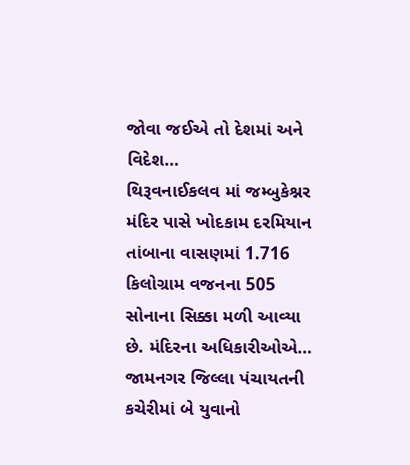જોવા જઈએ તો દેશમાં અને વિદેશ…
થિરૂવનાઈકલવ માં જમ્બુકેશ્નર મંદિર પાસે ખોદકામ દરમિયાન તાંબાના વાસણમાં 1.716 કિલોગ્રામ વજનના 505 સોનાના સિક્કા મળી આવ્યા છે. મંદિરના અધિકારીઓએ…
જામનગર જિલ્લા પંચાયતની કચેરીમાં બે યુવાનો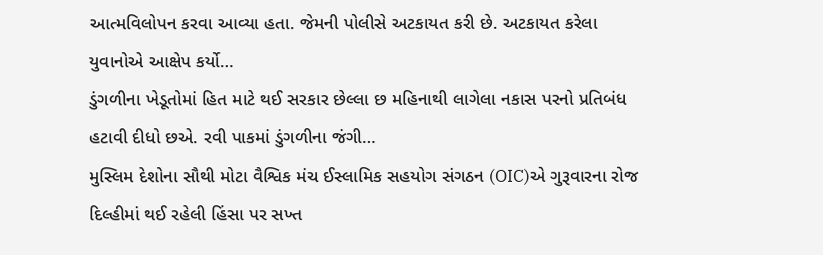આત્મવિલોપન કરવા આવ્યા હતા. જેમની પોલીસે અટકાયત કરી છે. અટકાયત કરેલા યુવાનોએ આક્ષેપ કર્યો…
ડુંગળીના ખેડૂતોમાં હિત માટે થઈ સરકાર છેલ્લા છ મહિનાથી લાગેલા નકાસ પરનો પ્રતિબંધ હટાવી દીધો છએ. રવી પાકમાં ડુંગળીના જંગી…
મુસ્લિમ દેશોના સૌથી મોટા વૈશ્વિક મંચ ઈસ્લામિક સહયોગ સંગઠન (OIC)એ ગુરૂવારના રોજ દિલ્હીમાં થઈ રહેલી હિંસા પર સખ્ત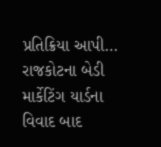પ્રતિક્રિયા આપી…
રાજકોટના બેડી માર્કેટિંગ યાર્ડના વિવાદ બાદ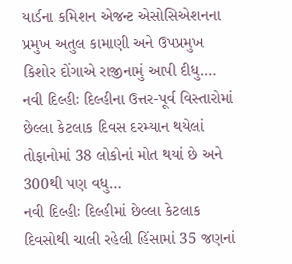યાર્ડના કમિશન એજન્ટ એસોસિએશનના પ્રમુખ અતુલ કામાણી અને ઉપપ્રમુખ કિશોર દોંગાએ રાજીનામું આપી દીધુ.…
નવી દિલ્હીઃ દિલ્હીના ઉત્તર-પૂર્વ વિસ્તારોમાં છેલ્લા કેટલાક દિવસ દરમ્યાન થયેલાં તોફાનોમાં 38 લોકોનાં મોત થયાં છે અને 300થી પણ વધુ…
નવી દિલ્હીઃ દિલ્હીમાં છેલ્લા કેટલાક દિવસોથી ચાલી રહેલી હિંસામાં 35 જણનાં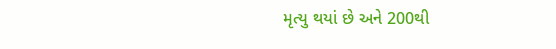મૃત્યુ થયાં છે અને 200થી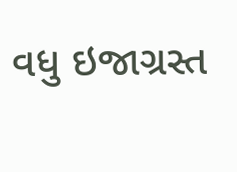વધુ ઇજાગ્રસ્ત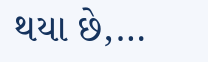થયા છે,…